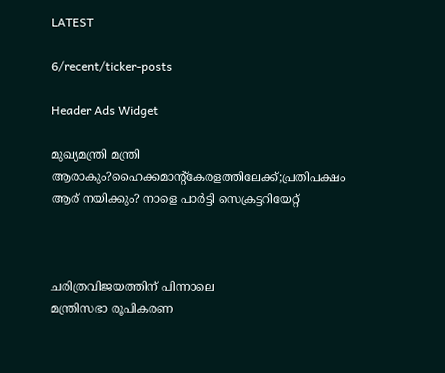LATEST

6/recent/ticker-posts

Header Ads Widget

മുഖ്യമന്ത്രി മന്ത്രി ആരാകും?ഹൈക്കമാന്റ്കേരളത്തിലേക്ക്;പ്രതിപക്ഷം ആര് നയിക്കും? നാളെ പാര്‍ട്ടി സെക്രട്ടറിയേറ്റ്



ചരിത്രവിജയത്തിന് പിന്നാലെ
മന്ത്രിസഭാ രൂപികരണ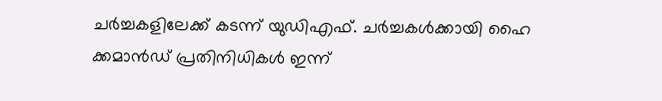ചർച്ചകളിലേക്ക് കടന്ന് യുഡിഎഫ്. ചർച്ചകൾക്കായി ഹൈ ക്കമാൻഡ് പ്രതിനിധികൾ ഇന്ന്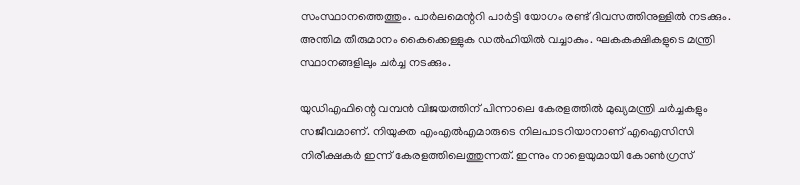സംസ്ഥാനത്തെത്തും. പാർലമെന്ററി പാർട്ടി യോഗം രണ്ട് ദിവസത്തിനുള്ളിൽ നടക്കും. അന്തിമ തീരുമാനം കൈക്കെള്ളുക ഡൽഹിയിൽ വച്ചാകും. ഘകകക്ഷികളുടെ മന്ത്രി സ്ഥാനങ്ങളിലും ചർച്ച നടക്കും.

യുഡിഎഫിന്റെ വമ്പൻ വിജയത്തിന് പിന്നാലെ കേരളത്തിൽ മുഖ്യമന്ത്രി ചർച്ചകളും സജീവമാണ്. നിയുക്ത എംഎൽഎമാരുടെ നിലപാടറിയാനാണ് എഐസിസി നിരീക്ഷകർ ഇന്ന് കേരളത്തിലെത്തുന്നത്. ഇന്നും നാളെയുമായി കോൺഗ്രസ്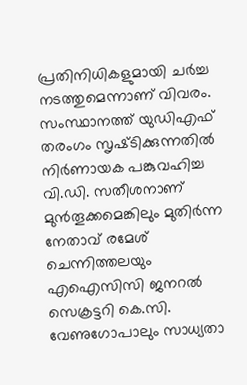പ്രതിനിധികളുമായി ചർച്ച നടത്തുമെന്നാണ് വിവരം. സംസ്ഥാനത്ത് യുഡിഎഫ് തരംഗം സൃഷ്‌ടിക്കുന്നതിൽ നിർണായക പങ്കുവഹിച്ച വി.ഡി. സതീശനാണ് മുൻതൂക്കമെങ്കിലും മുതിർന്ന നേതാവ് രമേശ് ചെന്നിത്തലയും എഐസിസി ജനറൽ സെക്രട്ടറി കെ.സി. വേണുഗോപാലും സാധ്യതാ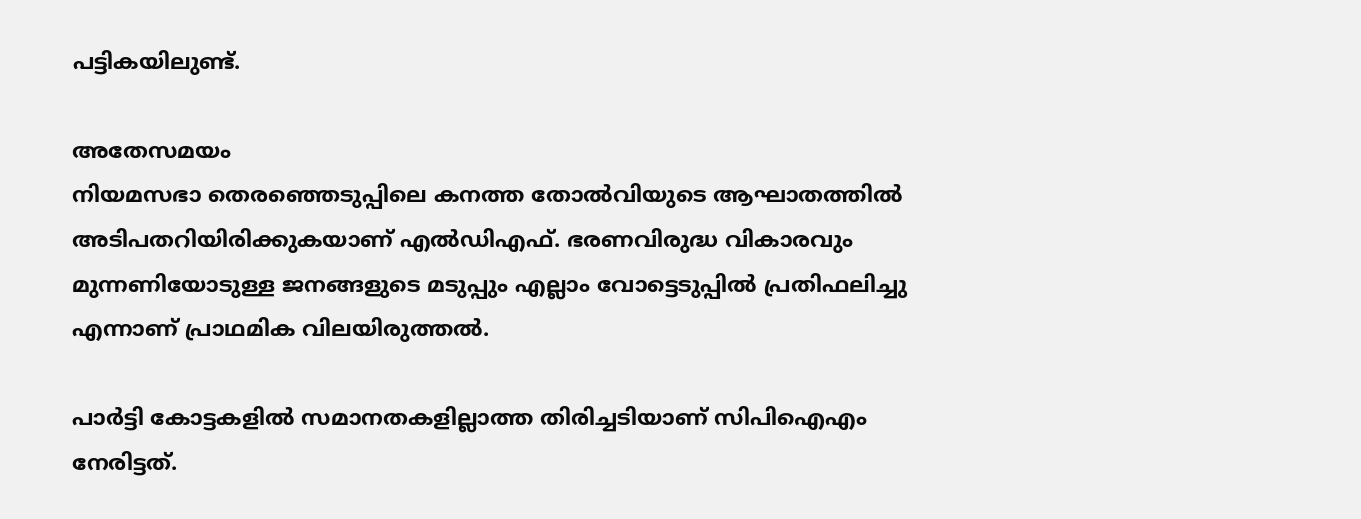പട്ടികയിലുണ്ട്.

അതേസമയം
നിയമസഭാ തെരഞ്ഞെടുപ്പിലെ കനത്ത തോൽവിയുടെ ആഘാതത്തിൽ അടിപതറിയിരിക്കുകയാണ് എൽഡിഎഫ്. ഭരണവിരുദ്ധ വികാരവും മുന്നണിയോടുള്ള ജനങ്ങളുടെ മടുപ്പും എല്ലാം വോട്ടെടുപ്പിൽ പ്രതിഫലിച്ചു എന്നാണ് പ്രാഥമിക വിലയിരുത്തൽ.

പാർട്ടി കോട്ടകളിൽ സമാനതകളില്ലാത്ത തിരിച്ചടിയാണ് സിപിഐഎം നേരിട്ടത്.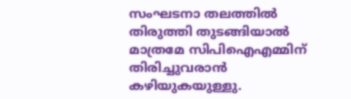സംഘടനാ തലത്തിൽ തിരുത്തി തുടങ്ങിയാൽ മാത്രമേ സിപിഐഎമ്മിന് തിരിച്ചുവരാൻ കഴിയുകയുള്ളു.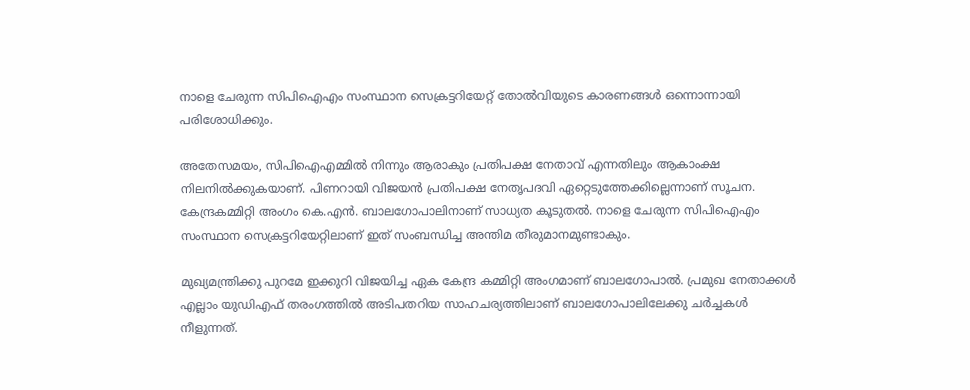നാളെ ചേരുന്ന സിപിഐഎം സംസ്ഥാന സെക്രട്ടറിയേറ്റ് തോൽവിയുടെ കാരണങ്ങൾ ഒന്നൊന്നായി പരിശോധിക്കും.

അതേസമയം, സിപിഐഎമ്മിൽ നിന്നും ആരാകും പ്രതിപക്ഷ നേതാവ് എന്നതിലും ആകാംക്ഷ നിലനിൽക്കുകയാണ്. പിണറായി വിജയൻ പ്രതിപക്ഷ നേതൃപദവി ഏറ്റെടുത്തേക്കില്ലെന്നാണ് സൂചന. കേന്ദ്രകമ്മിറ്റി അംഗം കെ.എൻ. ബാലഗോപാലിനാണ് സാധ്യത കൂടുതൽ. നാളെ ചേരുന്ന സിപിഐഎം സംസ്ഥാന സെക്രട്ടറിയേറ്റിലാണ് ഇത് സംബന്ധിച്ച അന്തിമ തീരുമാനമുണ്ടാകും.

മുഖ്യമന്ത്രിക്കു പുറമേ ഇക്കുറി വിജയിച്ച ഏക കേന്ദ്ര കമ്മിറ്റി അംഗമാണ് ബാലഗോപാൽ. പ്രമുഖ നേതാക്കൾ എല്ലാം യുഡിഎഫ് തരംഗത്തിൽ അടിപതറിയ സാഹചര്യത്തിലാണ് ബാലഗോപാലിലേക്കു ചർച്ചകൾ നീളുന്നത്.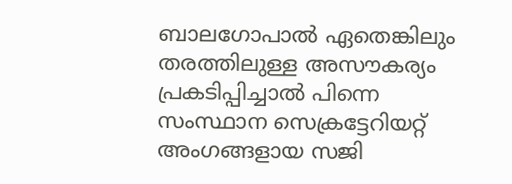ബാലഗോപാൽ ഏതെങ്കിലും തരത്തിലുള്ള അസൗകര്യം പ്രകടിപ്പിച്ചാൽ പിന്നെ സംസ്ഥാന സെക്രട്ടേറിയറ്റ് അംഗങ്ങളായ സജി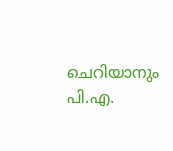ചെറിയാനും പി.എ.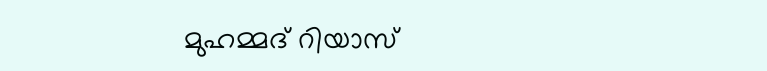മുഹമ്മദ് റിയാസ്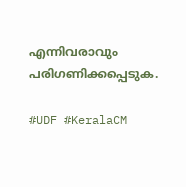എന്നിവരാവും പരിഗണിക്കപ്പെടുക.

#UDF #KeralaCM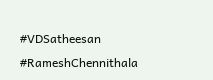#VDSatheesan #RameshChennithala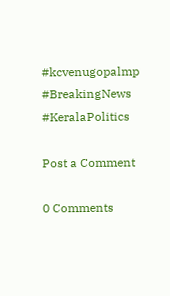#kcvenugopalmp #BreakingNews #KeralaPolitics

Post a Comment

0 Comments